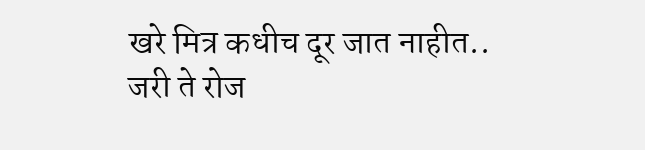खरे मित्र कधीच दूर जात नाहीत.. जरी ते रोज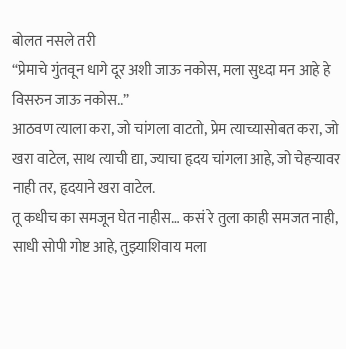बोलत नसले तरी
“प्रेमाचे गुंतवून धागे दूर अशी जाऊ नकोस, मला सुध्दा मन आहे हे विसरुन जाऊ नकोस..”
आठवण त्याला करा, जो चांगला वाटतो, प्रेम त्याच्यासोबत करा, जो खरा वाटेल, साथ त्याची द्या, ज्याचा हृदय चांगला आहे, जो चेहऱ्यावर नाही तर, हृदयाने खरा वाटेल.
तू कधीच का समजून घेत नाहीस… कसं रे तुला काही समजत नाही, साधी सोपी गोष्ट आहे, तुझ्याशिवाय मला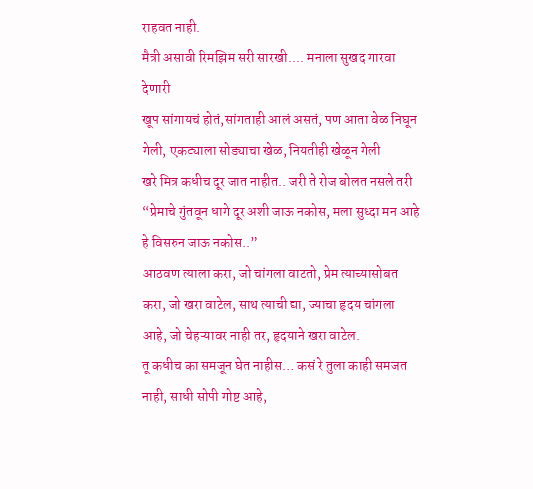राहवत नाही.
मैत्री असावी रिमझिम सरी सारखी.... मनाला सुखद गारवा देणारी
खूप सांगायचं होतं,सांगताही आलं असतं, पण आता वेळ निघून गेली, एकट्याला सोड्याचा खेळ, नियतीही खेळून गेली
खरे मित्र कधीच दूर जात नाहीत.. जरी ते रोज बोलत नसले तरी
“प्रेमाचे गुंतवून धागे दूर अशी जाऊ नकोस, मला सुध्दा मन आहे हे विसरुन जाऊ नकोस..”
आठवण त्याला करा, जो चांगला वाटतो, प्रेम त्याच्यासोबत करा, जो खरा वाटेल, साथ त्याची द्या, ज्याचा हृदय चांगला आहे, जो चेहऱ्यावर नाही तर, हृदयाने खरा वाटेल.
तू कधीच का समजून घेत नाहीस… कसं रे तुला काही समजत नाही, साधी सोपी गोष्ट आहे,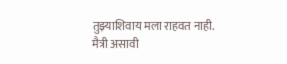तुझ्याशिवाय मला राहवत नाही.
मैत्री असावी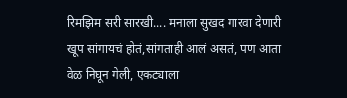रिमझिम सरी सारखी.... मनाला सुखद गारवा देणारी
खूप सांगायचं होतं,सांगताही आलं असतं, पण आता वेळ निघून गेली, एकट्याला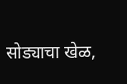सोड्याचा खेळ,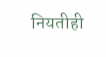नियतीही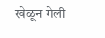खेळून गेली